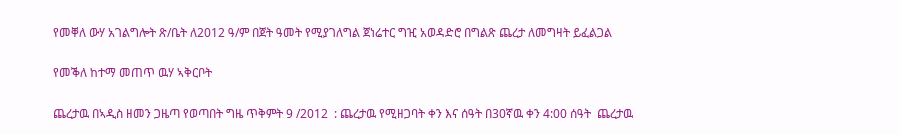የመቐለ ውሃ አገልግሎት ጽ/ቤት ለ2012 ዓ/ም በጀት ዓመት የሚያገለግል ጀነሬተር ግዢ አወዳድሮ በግልጽ ጨረታ ለመግዛት ይፈልጋል

የመቕለ ከተማ መጠጥ ዉሃ ኣቅርቦት

ጨረታዉ በኣዲስ ዘመን ጋዜጣ የወጣበት ግዜ ጥቅምት 9 /2012  : ጨረታዉ የሚዘጋባት ቀን እና ሰዓት በ30ኛዉ ቀን 4:00 ሰዓት  ጨረታዉ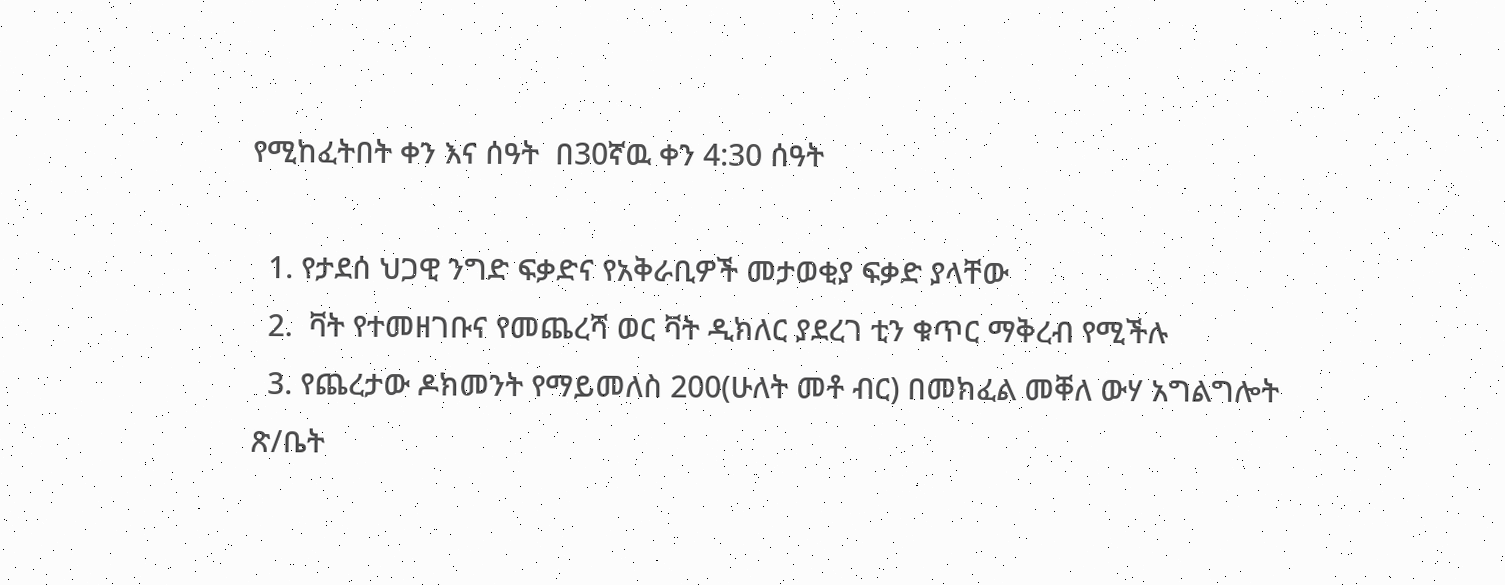የሚከፈትበት ቀን እና ሰዓት  በ30ኛዉ ቀን 4:30 ሰዓት

  1. የታደሰ ህጋዊ ንግድ ፍቃድና የአቅራቢዎች መታወቂያ ፍቃድ ያላቸው
  2.  ቫት የተመዘገቡና የመጨረሻ ወር ቫት ዲክለር ያደረገ ቲን ቁጥር ማቅረብ የሚችሉ
  3. የጨረታው ዶክመንት የማይመለስ 200(ሁለት መቶ ብር) በመክፈል መቐለ ውሃ አግልግሎት ጽ/ቤት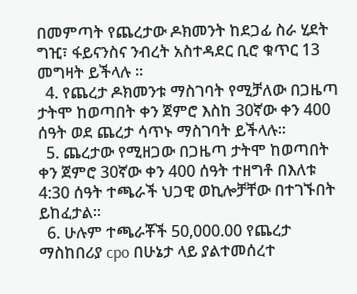በመምጣት የጨረታው ዶክመንት ከደጋፊ ስራ ሂደት ግዢ፣ ፋይናንስና ንብረት አስተዳደር ቢሮ ቁጥር 13 መግዛት ይችላሉ ።
  4. የጨረታ ዶክመንቱ ማስገባት የሚቻለው በጋዜጣ ታትሞ ከወጣበት ቀን ጀምሮ እስከ 30ኛው ቀን 400 ሰዓት ወደ ጨረታ ሳጥኑ ማስገባት ይችላሉ።
  5. ጨረታው የሚዘጋው በጋዜጣ ታትሞ ከወጣበት ቀን ጀምሮ 30ኛው ቀን 400 ሰዓት ተዘግቶ በእለቱ 4:30 ሰዓት ተጫራች ህጋዊ ወኪሎቻቸው በተገኙበት ይከፈታል፡፡
  6. ሁሉም ተጫራቾች 50,000.00 የጨረታ ማስከበሪያ cpo በሁኔታ ላይ ያልተመሰረተ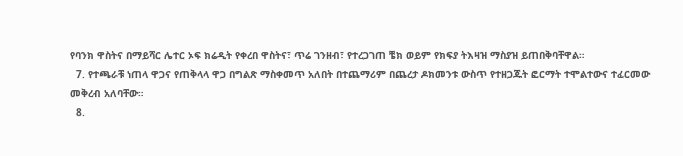የባንክ ዋስትና በማይሻር ሌተር ኦፍ ክሬዲት የቀረበ ዋስትና፣ ጥሬ ገንዘብ፣ የተረጋገጠ ቼክ ወይም የክፍያ ትእዛዝ ማስያዝ ይጠበቅባቸዋል።
  7. የተጫራቹ ነጠላ ዋጋና የጠቅላላ ዋጋ በግልጽ ማስቀመጥ አለበት በተጨማሪም በጨረታ ዶክመንቱ ውስጥ የተዘጋጁት ፎርማት ተሞልተውና ተፈርመው መቅረብ አለባቸው።
  8.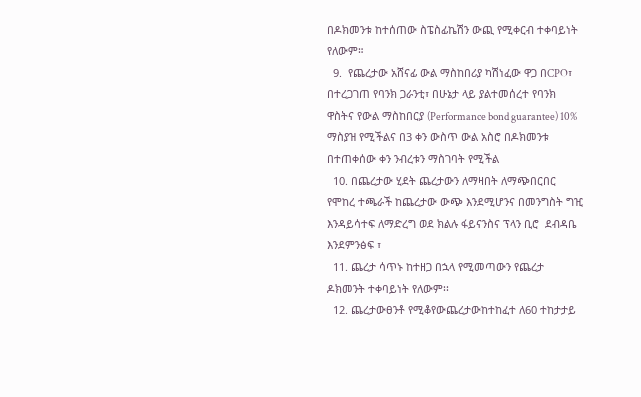በዶክመንቱ ከተሰጠው ስፔስፊኬሽን ውጪ የሚቀርብ ተቀባይነት የለውም።
  9.  የጨረታው አሸናፊ ውል ማስከበሪያ ካሽነፈው ዋጋ በCPO፣ በተረጋገጠ የባንክ ጋራንቲ፣ በሁኔታ ላይ ያልተመሰረተ የባንክ ዋስትና የውል ማስከበርያ (Performance bond guarantee) 10% ማስያዝ የሚችልና በ3 ቀን ውስጥ ውል አስሮ በዶክመንቱ በተጠቀሰው ቀን ንብረቱን ማስገባት የሚችል
  10. በጨረታው ሂደት ጨረታውን ለማዛበት ለማጭበርበር የሞከረ ተጫራች ከጨረታው ውጭ እንደሚሆንና በመንግስት ግዢ እንዳይሳተፍ ለማድረግ ወደ ክልሉ ፋይናንስና ፕላን ቢሮ  ደብዳቤ እንደምንፅፍ ፣
  11. ጨረታ ሳጥኑ ከተዘጋ በኋላ የሚመጣውን የጨረታ ዶክመንት ተቀባይነት የለውም፡፡
  12. ጨረታውፀንቶ የሚቆየውጨረታውከተከፈተ ለ60 ተከታታይ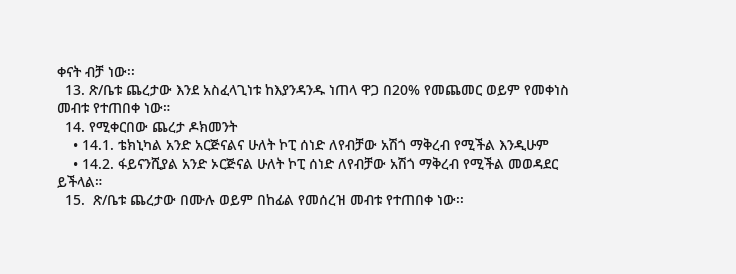ቀናት ብቻ ነው፡፡
  13. ጽ/ቤቱ ጨረታው እንደ አስፈላጊነቱ ከእያንዳንዱ ነጠላ ዋጋ በ20% የመጨመር ወይም የመቀነስ መብቱ የተጠበቀ ነው።
  14. የሚቀርበው ጨረታ ዶክመንት
    • 14.1. ቴክኒካል አንድ አርጅናልና ሁለት ኮፒ ሰነድ ለየብቻው አሽጎ ማቅረብ የሚችል እንዲሁም
    • 14.2. ፋይናንሺያል አንድ ኦርጅናል ሁለት ኮፒ ሰነድ ለየብቻው አሽጎ ማቅረብ የሚችል መወዳደር ይችላል።
  15.  ጽ/ቤቱ ጨረታው በሙሉ ወይም በከፊል የመሰረዝ መብቱ የተጠበቀ ነው፡፡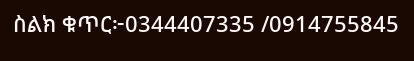ስልክ ቁጥር፦0344407335 /0914755845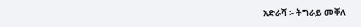አድራሻ ፡- ትግራይ መቐለ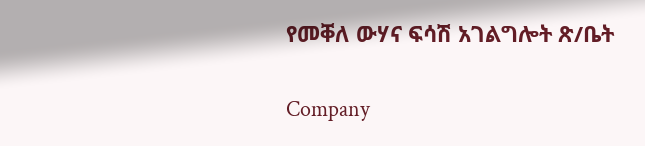የመቐለ ውሃና ፍሳሽ አገልግሎት ጽ/ቤት

Company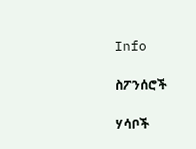Info

ስፖንሰሮች

ሃሳቦች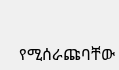የሚሰራጩባቸው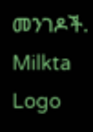መንገዶች.
Milkta Logo